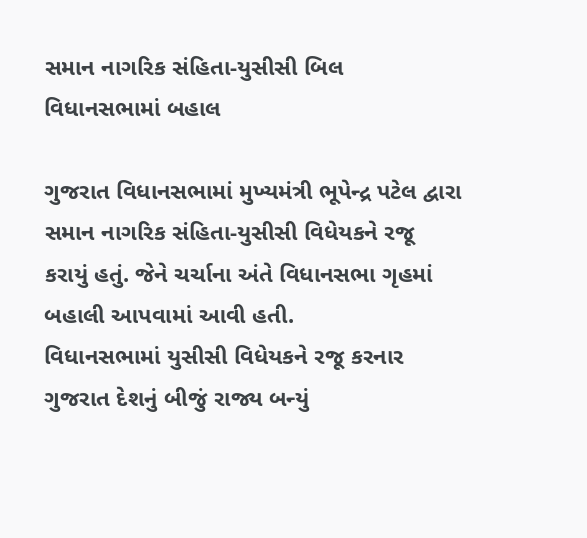સમાન નાગરિક સંહિતા-યુસીસી બિલ વિધાનસભામાં બહાલ

ગુજરાત વિધાનસભામાં મુખ્યમંત્રી ભૂપેન્દ્ર પટેલ દ્વારા સમાન નાગરિક સંહિતા-યુસીસી વિધેયકને રજૂ કરાયું હતું. જેને ચર્ચાના અંતે વિધાનસભા ગૃહમાં બહાલી આપવામાં આવી હતી.
વિધાનસભામાં યુસીસી વિધેયકને રજૂ કરનાર ગુજરાત દેશનું બીજું રાજ્ય બન્યું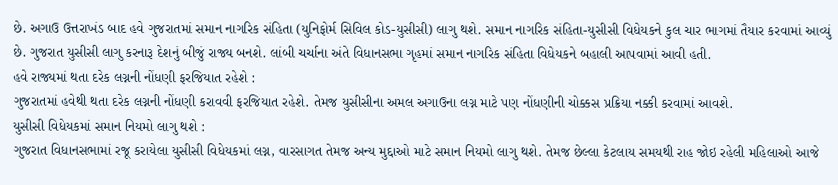છે. અગાઉ ઉત્તરાખંડ બાદ હવે ગુજરાતમાં સમાન નાગરિક સંહિતા (યુનિફોર્મ સિવિલ કોડ-યુસીસી) લાગુ થશે. સમાન નાગરિક સંહિતા-યુસીસી વિધેયકને કુલ ચાર ભાગમાં તૈયાર કરવામાં આવ્યું છે. ગુજરાત યુસીસી લાગુ કરનારૂ દેશનું બીજું રાજ્ય બનશે. લાંબી ચર્ચાના અંતે વિધાનસભા ગૃહમાં સમાન નાગરિક સંહિતા વિધેયકને બહાલી આપવામાં આવી હતી.
હવે રાજ્યમાં થતા દરેક લગ્નની નોંધણી ફરજિયાત રહેશે :
ગુજરાતમાં હવેથી થતા દરેક લગ્નની નોંધણી કરાવવી ફરજિયાત રહેશે. તેમજ યુસીસીના અમલ અગાઉના લગ્ન માટે પણ નોંધણીની ચોક્કસ પ્રક્રિયા નક્કી કરવામાં આવશે.
યુસીસી વિધેયકમાં સમાન નિયમો લાગુ થશે :
ગુજરાત વિધાનસભામાં રજૂ કરાયેલા યુસીસી વિધેયકમાં લગ્ન, વારસાગત તેમજ અન્ય મુદ્દાઓ માટે સમાન નિયમો લાગુ થશે. તેમજ છેલ્લા કેટલાય સમયથી રાહ જોઇ રહેલી મહિલાઓ આજે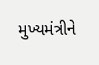મુખ્યમંત્રીને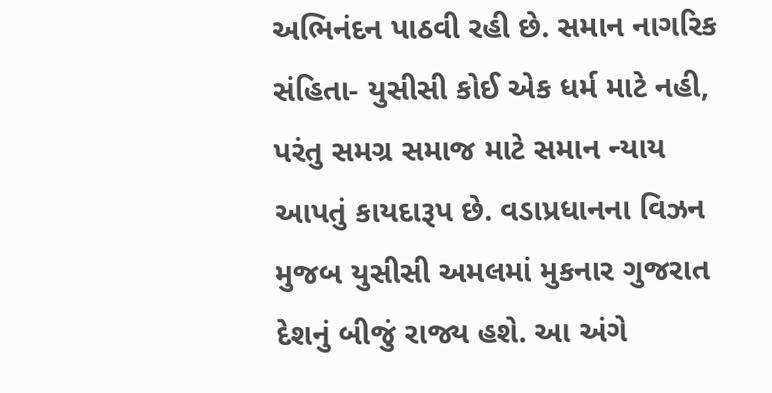અભિનંદન પાઠવી રહી છે. સમાન નાગરિક સંહિતા- યુસીસી કોઈ એક ધર્મ માટે નહી, પરંતુ સમગ્ર સમાજ માટે સમાન ન્યાય આપતું કાયદારૂપ છે. વડાપ્રધાનના વિઝન મુજબ યુસીસી અમલમાં મુકનાર ગુજરાત દેશનું બીજું રાજ્ય હશે. આ અંગે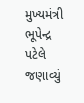મુખ્યમંત્રી ભૂપેન્દ્ર પટેલે જણાવ્યું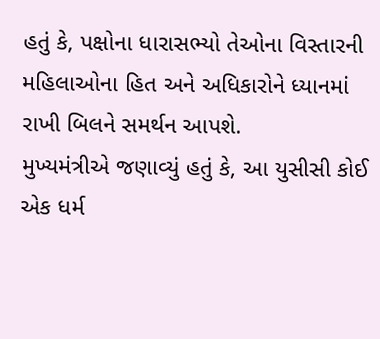હતું કે, પક્ષોના ધારાસભ્યો તેઓના વિસ્તારની મહિલાઓના હિત અને અધિકારોને ધ્યાનમાં રાખી બિલને સમર્થન આપશે.
મુખ્યમંત્રીએ જણાવ્યું હતું કે, આ યુસીસી કોઈ એક ધર્મ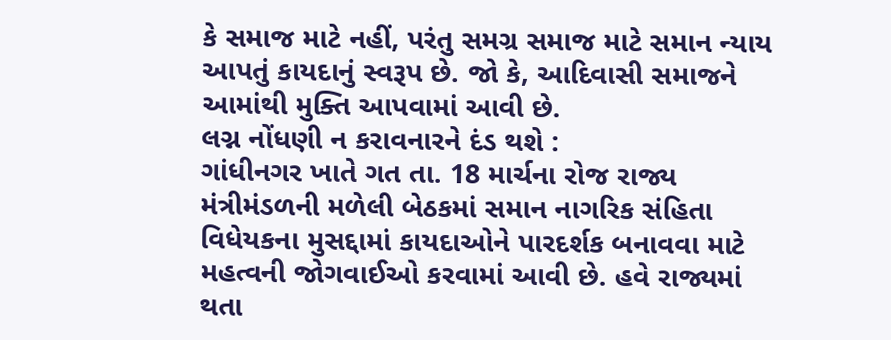કે સમાજ માટે નહીં, પરંતુ સમગ્ર સમાજ માટે સમાન ન્યાય આપતું કાયદાનું સ્વરૂપ છે. જો કે, આદિવાસી સમાજને આમાંથી મુક્તિ આપવામાં આવી છે.
લગ્ન નોંધણી ન કરાવનારને દંડ થશે :
ગાંધીનગર ખાતે ગત તા. 18 માર્ચના રોજ રાજ્ય મંત્રીમંડળની મળેલી બેઠકમાં સમાન નાગરિક સંહિતા વિધેયકના મુસદ્દામાં કાયદાઓને પારદર્શક બનાવવા માટે મહત્વની જોગવાઈઓ કરવામાં આવી છે. હવે રાજ્યમાં થતા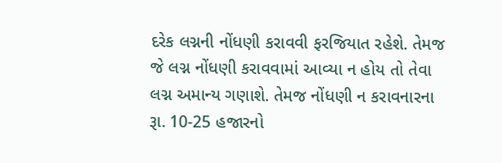દરેક લગ્નની નોંધણી કરાવવી ફરજિયાત રહેશે. તેમજ જે લગ્ન નોંધણી કરાવવામાં આવ્યા ન હોય તો તેવા લગ્ન અમાન્ય ગણાશે. તેમજ નોંધણી ન કરાવનારના રૂા. 10-25 હજારનો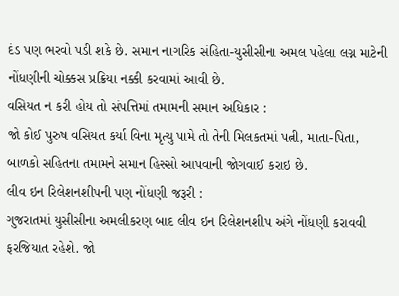દંડ પણ ભરવો પડી શકે છે. સમાન નાગરિક સંહિતા-યુસીસીના અમલ પહેલા લગ્ન માટેની નોંધણીની ચોક્કસ પ્રક્રિયા નક્કી કરવામાં આવી છે.
વસિયત ન કરી હોય તો સંપત્તિમાં તમામની સમાન અધિકાર :
જો કોઈ પુરુષ વસિયત કર્યા વિના મૃત્યુ પામે તો તેની મિલકતમાં પત્ની, માતા-પિતા, બાળકો સહિતના તમામને સમાન હિસ્સો આપવાની જોગવાઈ કરાઇ છે.
લીવ ઇન રિલેશનશીપની પણ નોંધણી જરૂરી :
ગુજરાતમાં યુસીસીના અમલીકરણ બાદ લીવ ઇન રિલેશનશીપ અંગે નોંધણી કરાવવી ફરજિયાત રહેશે. જો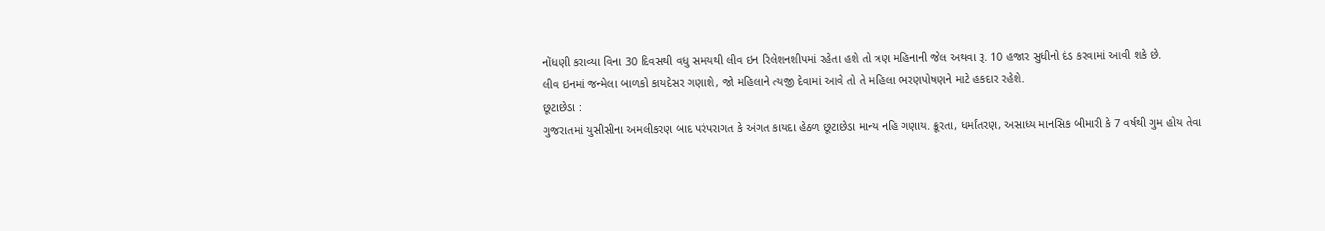નોંધણી કરાવ્યા વિના 30 દિવસથી વધુ સમયથી લીવ ઇન રિલેશનશીપમાં રહેતા હશે તો ત્રણ મહિનાની જેલ અથવા રૂ. 10 હજાર સુધીનો દંડ કરવામાં આવી શકે છે.
લીવ ઇનમાં જન્મેલા બાળકો કાયદેસર ગણાશે, જો મહિલાને ત્યજી દેવામાં આવે તો તે મહિલા ભરણપોષણને માટે હકદાર રહેશે.
છૂટાછેડા :
ગુજરાતમાં યુસીસીના અમલીકરણ બાદ પરંપરાગત કે અંગત કાયદા હેઠળ છૂટાછેડા માન્ય નહિ ગણાય. ક્રૂરતા, ધર્માંતરણ, અસાધ્ય માનસિક બીમારી કે 7 વર્ષથી ગુમ હોય તેવા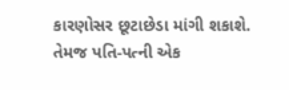કારણોસર છૂટાછેડા માંગી શકાશે. તેમજ પતિ-પત્ની એક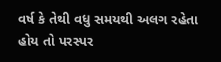વર્ષ કે તેથી વધુ સમયથી અલગ રહેતા હોય તો પરસ્પર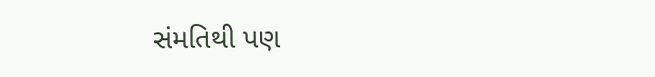સંમતિથી પણ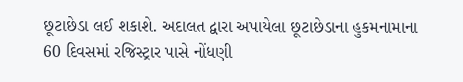છૂટાછેડા લઈ શકાશે. અદાલત દ્વારા અપાયેલા છૂટાછેડાના હુકમનામાના 60 દિવસમાં રજિસ્ટ્રાર પાસે નોંધણી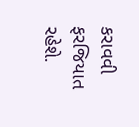કરાવવી ફરજિયાત રહેશે.